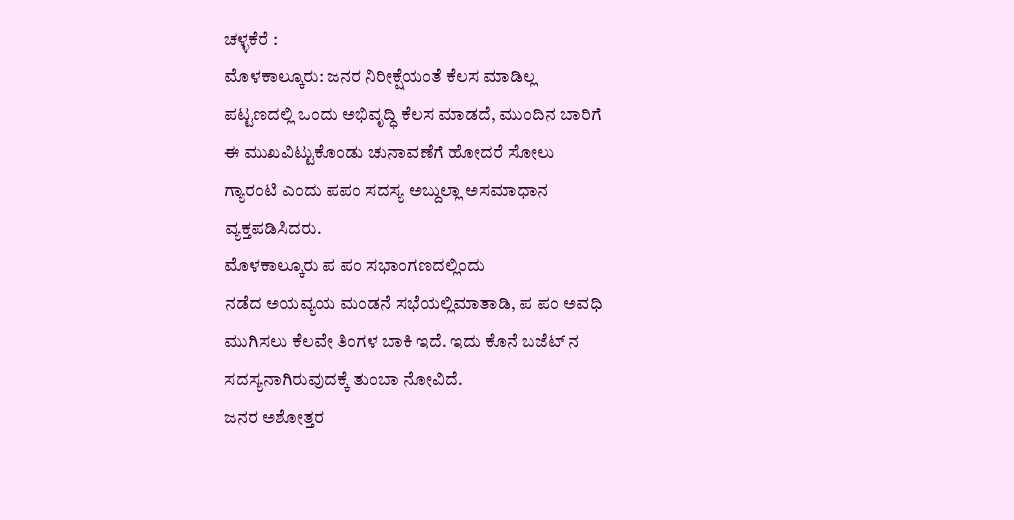ಚಳ್ಳಕೆರೆ :
ಮೊಳಕಾಲ್ಕೂರು: ಜನರ ನಿರೀಕ್ಷೆಯಂತೆ ಕೆಲಸ ಮಾಡಿಲ್ಲ
ಪಟ್ಟಣದಲ್ಲಿ ಒಂದು ಅಭಿವೃದ್ಧಿ ಕೆಲಸ ಮಾಡದೆ, ಮುಂದಿನ ಬಾರಿಗೆ
ಈ ಮುಖವಿಟ್ಟುಕೊಂಡು ಚುನಾವಣೆಗೆ ಹೋದರೆ ಸೋಲು
ಗ್ಯಾರಂಟಿ ಎಂದು ಪಪಂ ಸದಸ್ಯ ಅಬ್ದುಲ್ಲಾ ಅಸಮಾಧಾನ
ವ್ಯಕ್ತಪಡಿಸಿದರು.
ಮೊಳಕಾಲ್ಕೂರು ಪ ಪಂ ಸಭಾಂಗಣದಲ್ಲಿಂದು
ನಡೆದ ಅಯವ್ಯಯ ಮಂಡನೆ ಸಭೆಯಲ್ಲಿಮಾತಾಡಿ, ಪ ಪಂ ಅವಧಿ
ಮುಗಿಸಲು ಕೆಲವೇ ತಿಂಗಳ ಬಾಕಿ ಇದೆ. ಇದು ಕೊನೆ ಬಜೆಟ್ ನ
ಸದಸ್ಯನಾಗಿರುವುದಕ್ಕೆ ತುಂಬಾ ನೋವಿದೆ.
ಜನರ ಅಶೋತ್ತರ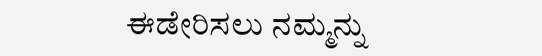ಈಡೇರಿಸಲು ನಮ್ಮನ್ನು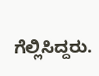ಗೆಲ್ಲಿಸಿದ್ದರು.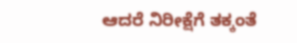ಆದರೆ ನಿರೀಕ್ಷೆಗೆ ತಕ್ಕಂತೆ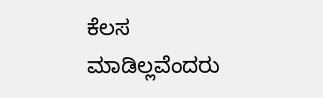ಕೆಲಸ
ಮಾಡಿಲ್ಲವೆಂದರು